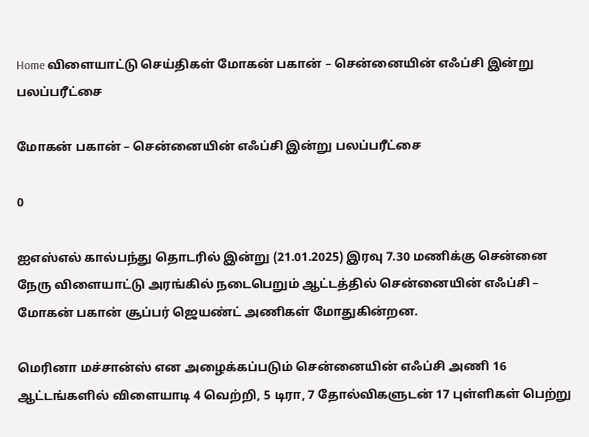Home விளையாட்டு செய்திகள் மோகன் பகான் – சென்னையின் எஃப்சி இன்று பலப்பரீட்சை

மோகன் பகான் – சென்னையின் எஃப்சி இன்று பலப்பரீட்சை

0

ஐஎஸ்எல் கால்பந்து தொடரில் இன்று (21.01.2025) இரவு 7.30 மணிக்கு சென்னை நேரு விளையாட்டு அரங்கில் நடைபெறும் ஆட்டத்தில் சென்னையின் எஃப்சி – மோகன் பகான் சூப்பர் ஜெயண்ட் அணிகள் மோதுகின்றன.

மெரினா மச்சான்ஸ் என அழைக்கப்படும் சென்னையின் எஃப்சி அணி 16 ஆட்டங்களில் விளையாடி 4 வெற்றி, 5 டிரா, 7 தோல்விகளுடன் 17 புள்ளிகள் பெற்று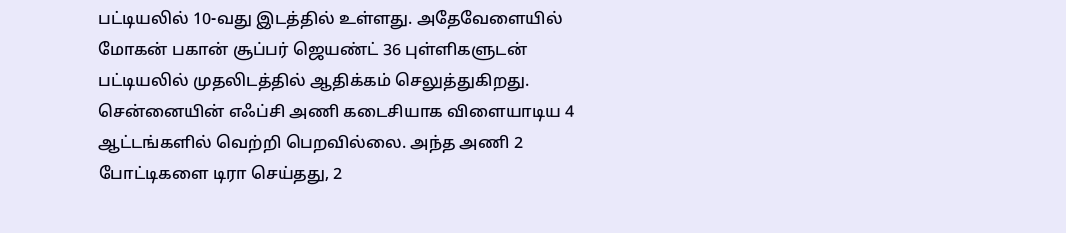பட்டியலில் 10-வது இடத்தில் உள்ளது. அதேவேளையில் மோகன் பகான் சூப்பர் ஜெயண்ட் 36 புள்ளிகளுடன் பட்டியலில் முதலிடத்தில் ஆதிக்கம் செலுத்துகிறது. சென்னையின் எஃப்சி அணி கடைசியாக விளையாடிய 4 ஆட்டங்களில் வெற்றி பெறவில்லை. அந்த அணி 2 போட்டிகளை டிரா செய்தது, 2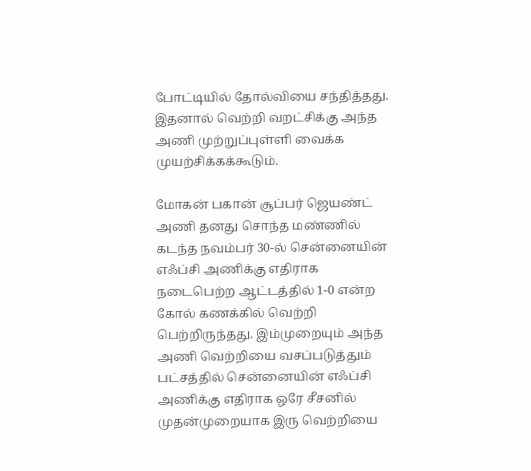போட்டியில் தோல்வியை சந்தித்தது. இதனால் வெற்றி வறட்சிக்கு அந்த அணி முற்றுப்புள்ளி வைக்க முயற்சிக்கக்கூடும்.

மோகன் பகான் சூப்பர் ஜெயண்ட் அணி தனது சொந்த மண்ணில் கடந்த நவம்பர் 30-ல் சென்னையின் எஃப்சி அணிக்கு எதிராக நடைபெற்ற ஆட்டத்தில் 1-0 என்ற கோல் கணக்கில் வெற்றி பெற்றிருந்தது. இம்முறையும் அந்த அணி வெற்றியை வசப்படுத்தும் பட்சத்தில் சென்னையின் எஃப்சி அணிக்கு எதிராக ஒரே சீசனில் முதன்முறையாக இரு வெற்றியை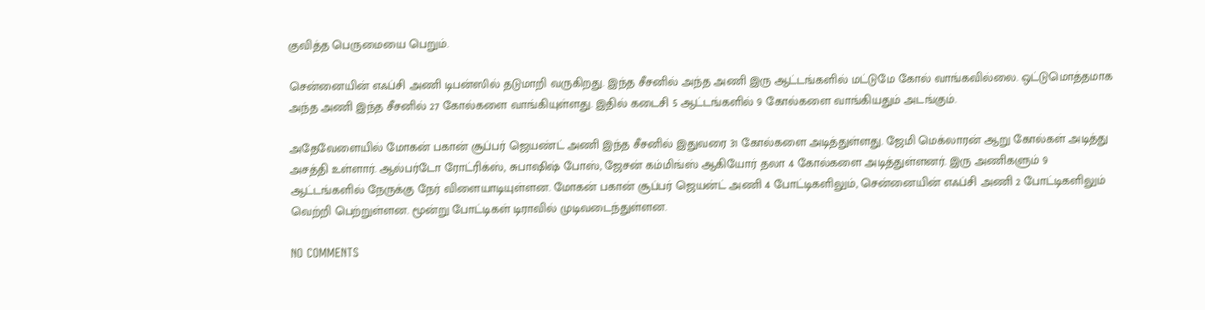குவித்த பெருமையை பெறும்.

சென்னையின் எஃப்சி அணி டிபன்ஸில் தடுமாறி வருகிறது. இந்த சீசனில் அந்த அணி இரு ஆட்டங்களில் மட்டுமே கோல் வாங்கவில்லை. ஒட்டுமொத்தமாக அந்த அணி இந்த சீசனில் 27 கோல்களை வாங்கியுள்ளது. இதில் கடைசி 5 ஆட்டங்களில் 9 கோல்களை வாங்கியதும் அடங்கும்.

அதேவேளையில் மோகன் பகான் சூப்பர் ஜெயண்ட் அணி இந்த சீசனில் இதுவரை 31 கோல்களை அடித்துள்ளது. ஜேமி மெக்லாரன் ஆறு கோல்கள் அடித்து அசத்தி உள்ளார். ஆல்பர்டோ ரோட்ரிக்ஸ், சுபாஷிஷ் போஸ், ஜேசன் கம்மிங்ஸ் ஆகியோர் தலா 4 கோல்களை அடித்துள்ளனர். இரு அணிகளும் 9 ஆட்டங்களில் நேருக்கு நேர் விளையாடியுள்ளன. மோகன் பகான் சூப்பர் ஜெயன்ட் அணி 4 போட்டிகளிலும், சென்னையின் எஃப்சி அணி 2 போட்டிகளிலும் வெற்றி பெற்றுள்ளன. மூன்று போட்டிகள் டிராவில் முடிவடைந்துள்ளன.

NO COMMENTS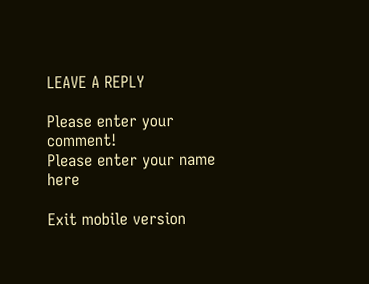LEAVE A REPLY

Please enter your comment!
Please enter your name here

Exit mobile version